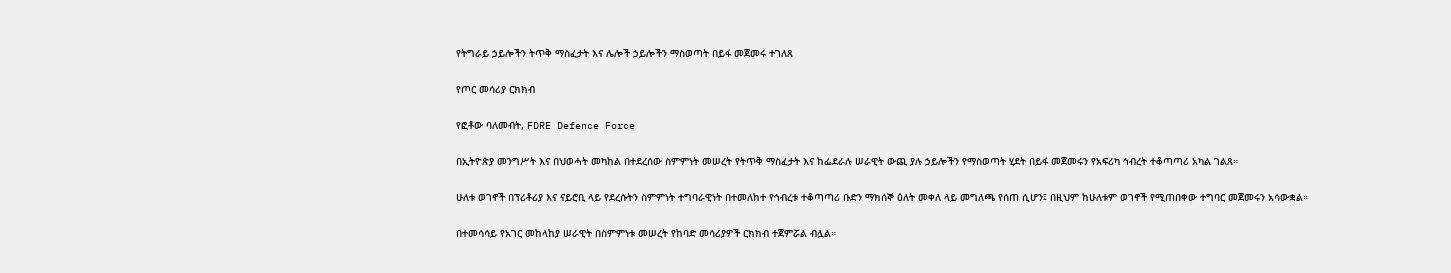የትግራይ ኃይሎችን ትጥቅ ማስፈታት እና ሌሎች ኃይሎችን ማስወጣት በይፋ መጀመሩ ተገለጸ

የጦር መሳሪያ ርክክብ

የፎቶው ባለመብት, FDRE Defence Force

በኢትዮጵያ መንግሥት እና በህወሓት መካከል በተደረሰው ስምምነት መሠረት የትጥቅ ማስፈታት እና ከፌደራሉ ሠራዊት ውጪ ያሉ ኃይሎችን የማስወጣት ሂደት በይፋ መጀመሩን የአፍሪካ ኅብረት ተቆጣጣሪ አካል ገልጸ።

ሁለቱ ወገኖች በፕሪቶሪያ እና ናይሮቢ ላይ የደረሱትን ስምምነት ተግባራዊነት በተመለከተ የኅብረቱ ተቆጣጣሪ ቡድን ማክሰኞ ዕለት መቀለ ላይ መግለጫ የሰጠ ሲሆን፤ በዚህም ከሁለቱም ወገኖች የሚጠበቀው ተግባር መጀመሩን አሳውቋል።

በተመሳሳይ የአገር መከላከያ ሠራዊት በስምምነቱ መሠረት የከባድ መሳሪያዎች ርክክብ ተጀምሯል ብሏል።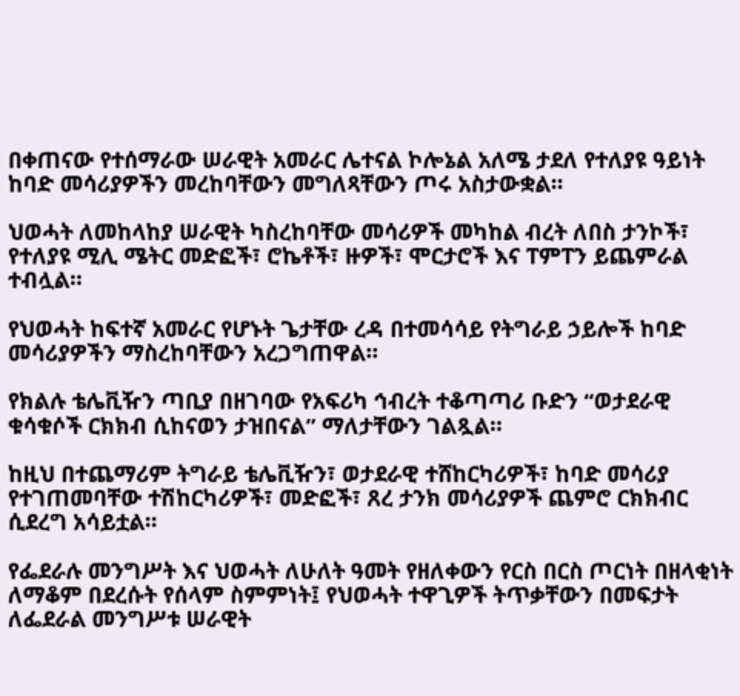በቀጠናው የተሰማራው ሠራዊት አመራር ሌተናል ኮሎኔል አለሜ ታደለ የተለያዩ ዓይነት ከባድ መሳሪያዎችን መረከባቸውን መግለጻቸውን ጦሩ አስታውቋል።

ህወሓት ለመከላከያ ሠራዊት ካስረከባቸው መሳሪዎች መካከል ብረት ለበስ ታንኮች፣ የተለያዩ ሚሊ ሜትር መድፎች፣ ሮኬቶች፣ ዙዎች፣ ሞርታሮች እና ፐምፐን ይጨምራል ተብሏል።

የህወሓት ከፍተኛ አመራር የሆኑት ጌታቸው ረዳ በተመሳሳይ የትግራይ ኃይሎች ከባድ መሳሪያዎችን ማስረከባቸውን አረጋግጠዋል።

የክልሉ ቴሌቪዥን ጣቢያ በዘገባው የአፍሪካ ኅብረት ተቆጣጣሪ ቡድን “ወታደራዊ ቁሳቁሶች ርክክብ ሲከናወን ታዝበናል” ማለታቸውን ገልጿል።

ከዚህ በተጨማሪም ትግራይ ቴሌቪዥን፣ ወታደራዊ ተሸከርካሪዎች፣ ከባድ መሳሪያ የተገጠመባቸው ተሽከርካሪዎች፣ መድፎች፣ ጸረ ታንክ መሳሪያዎች ጨምሮ ርክክብር ሲደረግ አሳይቷል።

የፌደራሉ መንግሥት እና ህወሓት ለሁለት ዓመት የዘለቀውን የርስ በርስ ጦርነት በዘላቂነት ለማቆም በደረሱት የሰላም ስምምነት፤ የህወሓት ተዋጊዎች ትጥቃቸውን በመፍታት ለፌደራል መንግሥቱ ሠራዊት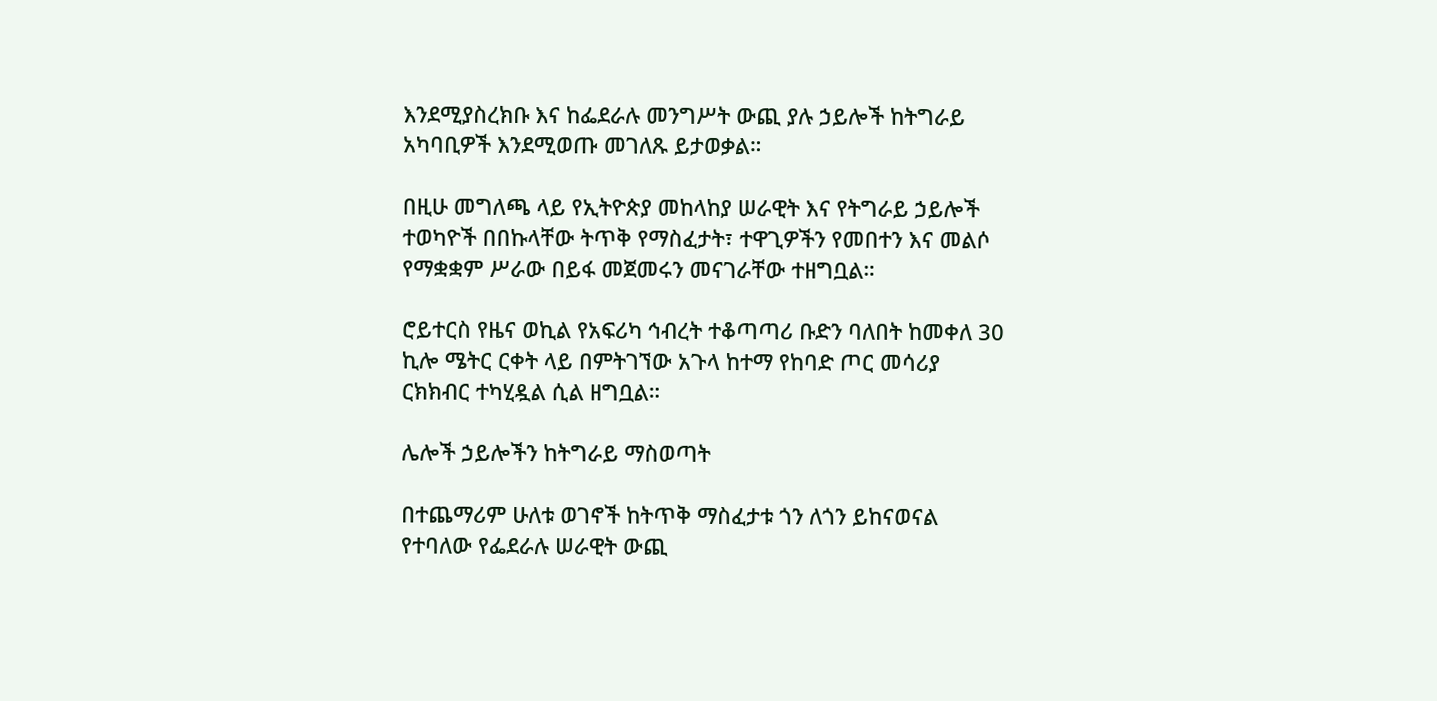እንደሚያስረክቡ እና ከፌደራሉ መንግሥት ውጪ ያሉ ኃይሎች ከትግራይ አካባቢዎች እንደሚወጡ መገለጹ ይታወቃል።

በዚሁ መግለጫ ላይ የኢትዮጵያ መከላከያ ሠራዊት እና የትግራይ ኃይሎች ተወካዮች በበኩላቸው ትጥቅ የማስፈታት፣ ተዋጊዎችን የመበተን እና መልሶ የማቋቋም ሥራው በይፋ መጀመሩን መናገራቸው ተዘግቧል።

ሮይተርስ የዜና ወኪል የአፍሪካ ኅብረት ተቆጣጣሪ ቡድን ባለበት ከመቀለ 30 ኪሎ ሜትር ርቀት ላይ በምትገኘው አጉላ ከተማ የከባድ ጦር መሳሪያ ርክክብር ተካሂዷል ሲል ዘግቧል።

ሌሎች ኃይሎችን ከትግራይ ማስወጣት

በተጨማሪም ሁለቱ ወገኖች ከትጥቅ ማስፈታቱ ጎን ለጎን ይከናወናል የተባለው የፌደራሉ ሠራዊት ውጪ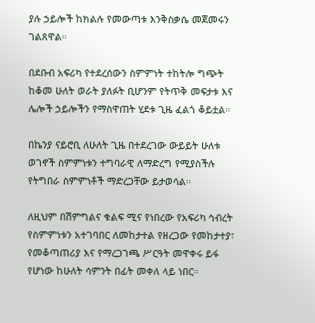ያሉ ኃይሎች ከክልሉ የመውጣቱ እንቅስቃሴ መጀመሩን ገልጸዋል።

በደቡብ አፍሪካ የተደረሰውን ስምምነት ተከትሎ ግጭት ከቆመ ሁለት ወራት ያለፉት ቢሆንም የትጥቅ መፍታቱ እና ሌሎች ኃይሎችን የማስዋጠት ሂደቱ ጊዜ ፈልጎ ቆይቷል።

በኬንያ ናይሮቢ ለሁለት ጊዜ በተደረገው ውይይት ሁለቱ ወገኖች ስምምነቱን ተግባራዊ ለማድረግ የሚያስችሉ የትግበራ ስምምነቶች ማድረጋቸው ይታወሳል።

ለዚህም በሽምግልና ቁልፍ ሚና የነበረው የአፍሪካ ኅብረት የስምምነቱን አተገባበር ለመከታተል የዘረጋው የመከታተያ፣ የመቆጣጠሪያ እና የማረጋገጫ ሥርዓት መዋቀሩ ይፋ የሆነው ከሁለት ሳምንት በፊት መቀለ ላይ ነበር።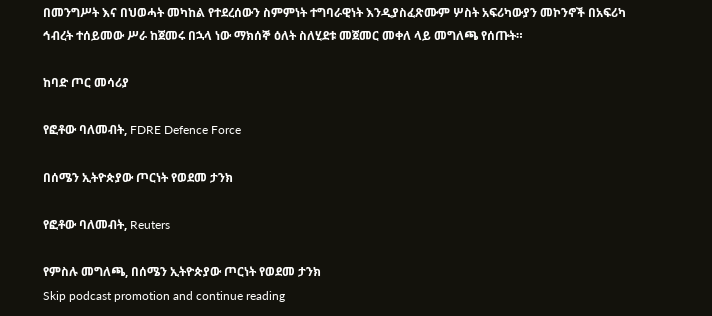በመንግሥት እና በህወሓት መካከል የተደረሰውን ስምምነት ተግባራዊነት እንዲያስፈጽሙም ሦስት አፍሪካውያን መኮንኖች በአፍሪካ ኅብረት ተሰይመው ሥራ ከጀመሩ በኋላ ነው ማክሰኞ ዕለት ስለሂደቱ መጀመር መቀለ ላይ መግለጫ የሰጡት።

ከባድ ጦር መሳሪያ

የፎቶው ባለመብት, FDRE Defence Force

በሰሜን ኢትዮጵያው ጦርነት የወደመ ታንክ

የፎቶው ባለመብት, Reuters

የምስሉ መግለጫ, በሰሜን ኢትዮጵያው ጦርነት የወደመ ታንክ
Skip podcast promotion and continue reading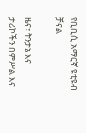የቢቢሲ አማርኛ ዩቲዩብ ቻናል

ዜና፣ ትንታኔ እና ታሪኮችን በምሥል እና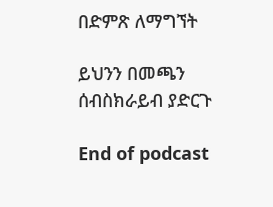በድምጽ ለማግኘት

ይህንን በመጫን ሰብስክራይብ ያድርጉ

End of podcast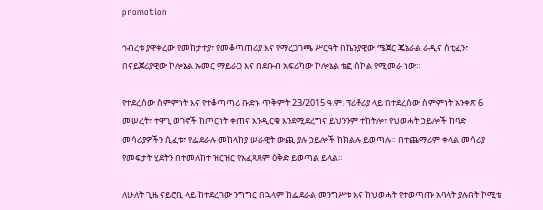promotion

ኅብረቱ ያዋቀረው የመከታተያ፣ የመቆጣጠሪያ እና የማረጋገጫ ሥርዓት በኬንያዊው ሜጀር ጄኔራል ራዲና ስቲፈን፣ በናይጀሪያዊው ኮሎኔል ኡመር ማይራጋ እና በደቡብ አፍሪካው ኮሎኔል ቴፎ ሰኮል የሚመራ ነው።

የተደረሰው ስምምነት እና የተቆጣጣሪ ቡድኑ ጥቅምት 23/2015 ዓ.ም. ፕሪቶሪያ ላይ በተደረሰው ስምምነት አንቀጽ 6 መሠረት፣ ተዋጊ ወገኖች ከጦርነት ቀጠና እንዲርቁ እንደሚደረግና ይህንንም ተከትሎ፣ የህወሓት ኃይሎች ከባድ መሳሪያዎችን ሲፈቱ፣ የፌደራሉ መከላከያ ሠራዊት ውጪ ያሉ ኃይሎች ከክልሉ ይወጣሉ። በተጨማሪም ቀላል መሳሪያ የመፍታት ሂደትን በተመለከተ ዝርዝር የአፈጻጸም ዕቅድ ይወጣል ይላል።

ለሁለት ጊዜ ናይሮቢ ላይ ከተደረገው ንግግር በኋላም ከፌደራል መንግሥቱ እና ከህወሓት የተወጣጡ አባላት ያሉበት ኮሚቴ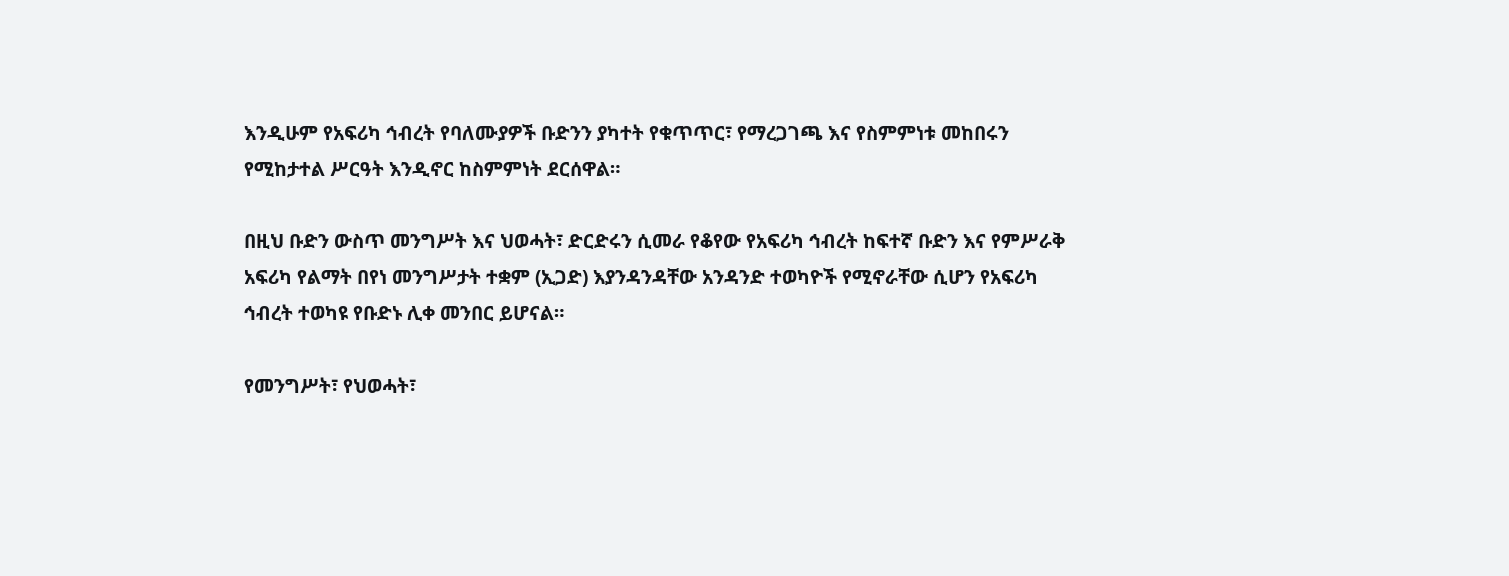እንዲሁም የአፍሪካ ኅብረት የባለሙያዎች ቡድንን ያካተት የቁጥጥር፣ የማረጋገጫ እና የስምምነቱ መከበሩን የሚከታተል ሥርዓት እንዲኖር ከስምምነት ደርሰዋል።

በዚህ ቡድን ውስጥ መንግሥት እና ህወሓት፣ ድርድሩን ሲመራ የቆየው የአፍሪካ ኅብረት ከፍተኛ ቡድን እና የምሥራቅ አፍሪካ የልማት በየነ መንግሥታት ተቋም (ኢጋድ) እያንዳንዳቸው አንዳንድ ተወካዮች የሚኖራቸው ሲሆን የአፍሪካ ኅብረት ተወካዩ የቡድኑ ሊቀ መንበር ይሆናል።

የመንግሥት፣ የህወሓት፣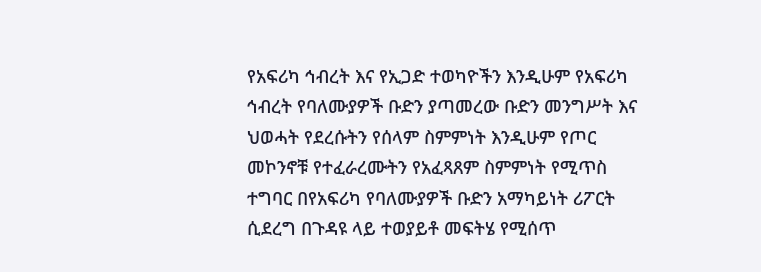የአፍሪካ ኅብረት እና የኢጋድ ተወካዮችን እንዲሁም የአፍሪካ ኅብረት የባለሙያዎች ቡድን ያጣመረው ቡድን መንግሥት እና ህወሓት የደረሱትን የሰላም ስምምነት እንዲሁም የጦር መኮንኖቹ የተፈራረሙትን የአፈጻጸም ስምምነት የሚጥስ ተግባር በየአፍሪካ የባለሙያዎች ቡድን አማካይነት ሪፖርት ሲደረግ በጉዳዩ ላይ ተወያይቶ መፍትሄ የሚሰጥ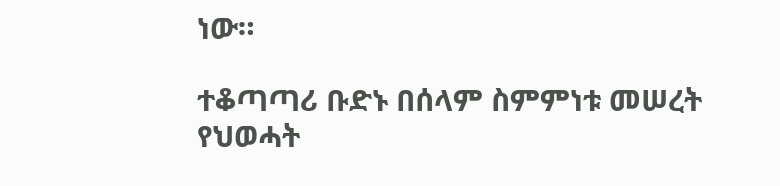ነው።

ተቆጣጣሪ ቡድኑ በሰላም ስምምነቱ መሠረት የህወሓት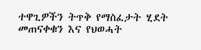ተዋጊዎችን ትጥቅ የማስፈታት ሂደት መጠናቀቁን እና የህወሓት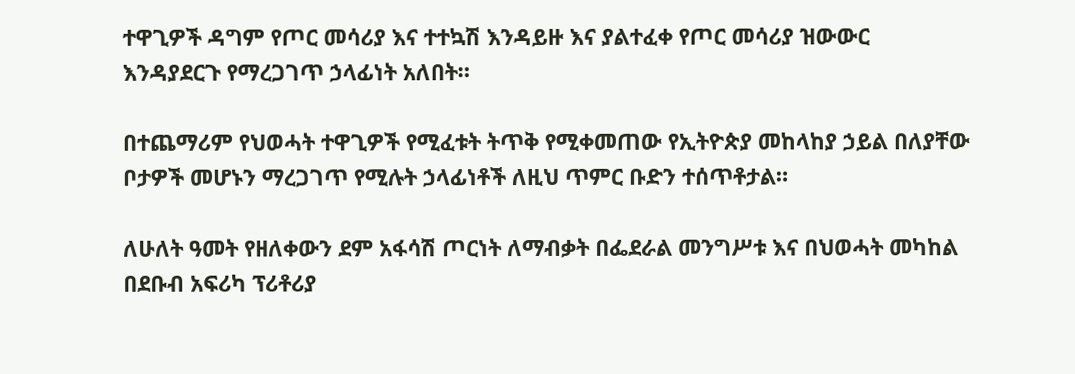ተዋጊዎች ዳግም የጦር መሳሪያ እና ተተኳሽ እንዳይዙ እና ያልተፈቀ የጦር መሳሪያ ዝውውር እንዳያደርጉ የማረጋገጥ ኃላፊነት አለበት።

በተጨማሪም የህወሓት ተዋጊዎች የሚፈቱት ትጥቅ የሚቀመጠው የኢትዮጵያ መከላከያ ኃይል በለያቸው ቦታዎች መሆኑን ማረጋገጥ የሚሉት ኃላፊነቶች ለዚህ ጥምር ቡድን ተሰጥቶታል።

ለሁለት ዓመት የዘለቀውን ደም አፋሳሽ ጦርነት ለማብቃት በፌደራል መንግሥቱ እና በህወሓት መካከል በደቡብ አፍሪካ ፕሪቶሪያ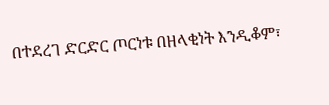በተደረገ ድርድር ጦርነቱ በዘላቂነት እንዲቆም፣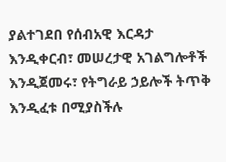ያልተገደበ የሰብአዊ እርዳታ እንዲቀርብ፣ መሠረታዊ አገልግሎቶች እንዲጀመሩ፣ የትግራይ ኃይሎች ትጥቅ እንዲፈቱ በሚያስችሉ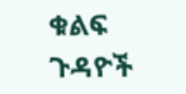ቁልፍ ጉዳዮች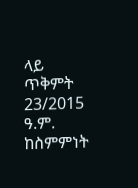ላይ ጥቅምት 23/2015 ዓ.ም. ከስምምነት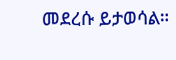መደረሱ ይታወሳል።